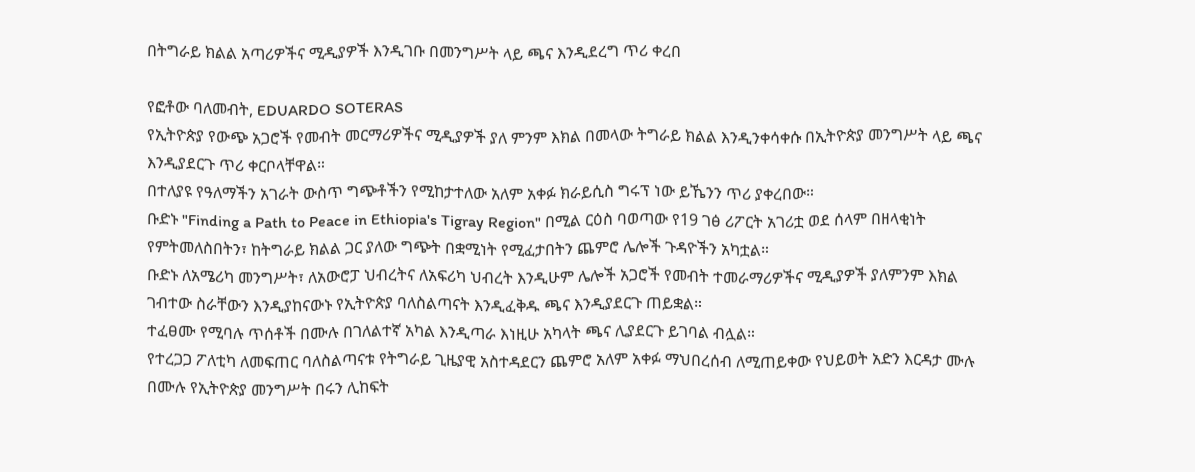በትግራይ ክልል አጣሪዎችና ሚዲያዎች እንዲገቡ በመንግሥት ላይ ጫና እንዲደረግ ጥሪ ቀረበ

የፎቶው ባለመብት, EDUARDO SOTERAS
የኢትዮጵያ የውጭ አጋሮች የመብት መርማሪዎችና ሚዲያዎች ያለ ምንም እክል በመላው ትግራይ ክልል እንዲንቀሳቀሱ በኢትዮጵያ መንግሥት ላይ ጫና እንዲያደርጉ ጥሪ ቀርቦላቸዋል።
በተለያዩ የዓለማችን አገራት ውስጥ ግጭቶችን የሚከታተለው አለም አቀፉ ክራይሲስ ግሩፕ ነው ይኼንን ጥሪ ያቀረበው።
ቡድኑ "Finding a Path to Peace in Ethiopia's Tigray Region" በሚል ርዕስ ባወጣው የ19 ገፅ ሪፖርት አገሪቷ ወደ ሰላም በዘላቂነት የምትመለስበትን፣ ከትግራይ ክልል ጋር ያለው ግጭት በቋሚነት የሚፈታበትን ጨምሮ ሌሎች ጉዳዮችን አካቷል።
ቡድኑ ለአሜሪካ መንግሥት፣ ለአውሮፓ ህብረትና ለአፍሪካ ህብረት እንዲሁም ሌሎች አጋሮች የመብት ተመራማሪዎችና ሚዲያዎች ያለምንም እክል ገብተው ስራቸውን እንዲያከናውኑ የኢትዮጵያ ባለስልጣናት እንዲፈቅዱ ጫና እንዲያደርጉ ጠይቋል።
ተፈፀሙ የሚባሉ ጥሰቶች በሙሉ በገለልተኛ አካል እንዲጣራ እነዚሁ አካላት ጫና ሊያደርጉ ይገባል ብሏል።
የተረጋጋ ፖለቲካ ለመፍጠር ባለስልጣናቱ የትግራይ ጊዜያዊ አስተዳደርን ጨምሮ አለም አቀፉ ማህበረሰብ ለሚጠይቀው የህይወት አድን እርዳታ ሙሉ በሙሉ የኢትዮጵያ መንግሥት በሩን ሊከፍት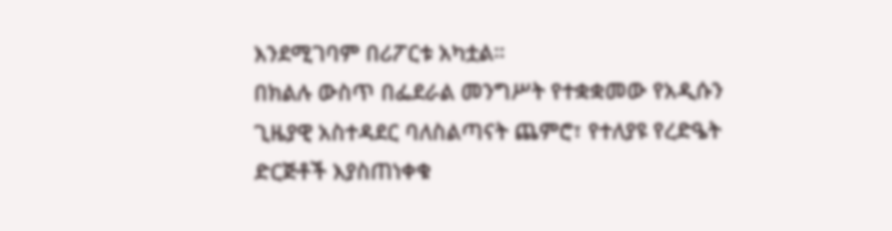እንደሚገባም በሪፖርቱ አካቷል።
በክልሉ ውስጥ በፌደራል መንግሥት የተቋቋመው የአዲሱን ጊዜያዊ አስተዳደር ባለስልጣናት ጨምሮ፣ የተለያዩ የረድዔት ድርጅቶች እያስጠነቀቁ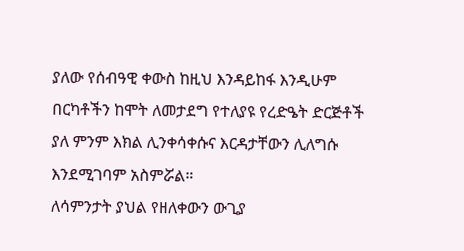ያለው የሰብዓዊ ቀውስ ከዚህ እንዳይከፋ እንዲሁም በርካቶችን ከሞት ለመታደግ የተለያዩ የረድዔት ድርጅቶች ያለ ምንም እክል ሊንቀሳቀሱና እርዳታቸውን ሊለግሱ እንደሚገባም አስምሯል።
ለሳምንታት ያህል የዘለቀውን ውጊያ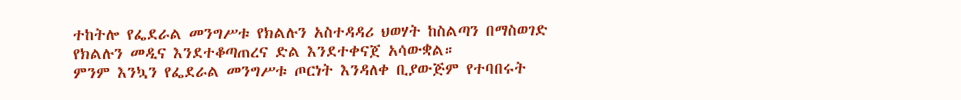ተከትሎ የፌደራል መንግሥቱ የክልሉን አስተዳዳሪ ህወሃት ከስልጣን በማስወገድ የክልሉን መዲና እንደተቆጣጠረና ድል እንደተቀናጀ አሳውቋል።
ምንም እንኳን የፌደራል መንግሥቱ ጦርነት እንዳለቀ ቢያውጅም የተባበሩት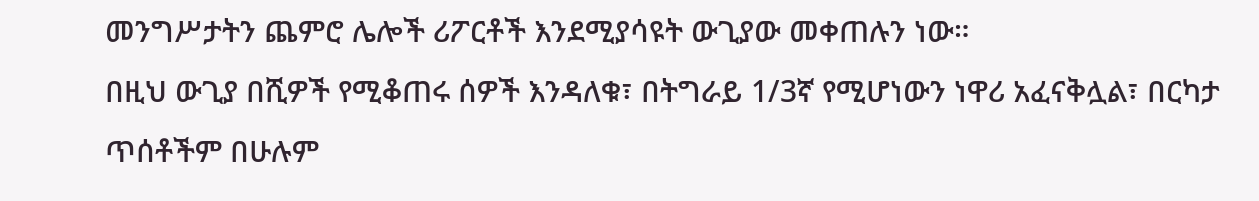መንግሥታትን ጨምሮ ሌሎች ሪፖርቶች እንደሚያሳዩት ውጊያው መቀጠሉን ነው።
በዚህ ውጊያ በሺዎች የሚቆጠሩ ሰዎች እንዳለቁ፣ በትግራይ 1/3ኛ የሚሆነውን ነዋሪ አፈናቅሏል፣ በርካታ ጥሰቶችም በሁሉም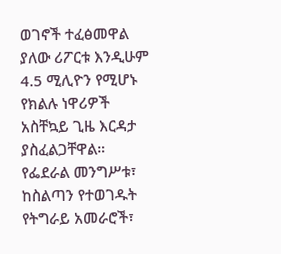ወገኖች ተፈፅመዋል ያለው ሪፖርቱ እንዲሁም 4.5 ሚሊዮን የሚሆኑ የክልሉ ነዋሪዎች አስቸኳይ ጊዜ እርዳታ ያስፈልጋቸዋል።
የፌደራል መንግሥቱ፣ ከስልጣን የተወገዱት የትግራይ አመራሮች፣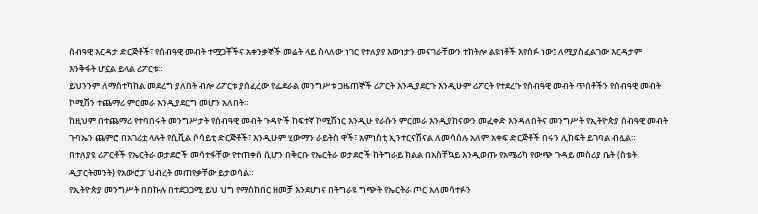ሰብዓዊ እርዳታ ድርጅቶች፣ የሰብዓዊ መብት ተሟጋቾችና አቀንቃኞች መሬት ላይ ስላለው ነገር የተለያየ እውነታን መናገራቸውን ተከትሎ ልዩነቶች እየሰፉ ነው፤ ለሚያስፈልገው እርዳታም እንቅፋት ሆኗል ይላል ሪፖርቱ።
ይህንንም ለማስተካከል መደረግ ያለበት ብሎ ሪፖርቱ ያሰፈረው የፌደራል መንግሥቱ ጋዜጠኞች ሪፖርት እንዲያደርጉ እንዲሁም ሪፖርት የተደረጉ የሰብዓዊ መብት ጥሰቶችን የሰብዓዊ መብት ኮሚሽን ተጨማሪ ምርመራ እንዲያደርግ መሆን አለበት።
ከዚህም በተጨማሪ የተባበሩት መንግሥታት የሰብዓዊ መብት ጉዳዮች ከፍተኛ ኮሚሽነር እንዲሁ የራሱን ምርመራ እንዲያከናውን መፈቀድ እንዳለበትና መንግሥት የኢትዮጵያ ሰብዓዊ መብት ጉባኤን ጨምሮ በአገሪቷ ላሉት የሲቪል ሶሳይቲ ድርጅቶች፣ እንዲሁም ሂውማን ራይትስ ዋች፣ አምነስቲ ኢንተርናሽናል ለመሳሰሉ አለም አቀፍ ድርጅቶች በሩን ሊከፍት ይገባል ብሏል።
በተለያዩ ሪፖርቶች የኤርትራ ወታደሮች መሳተፋቸው የተጠቀሰ ሲሆን በቅርቡ የኤርትራ ወታደሮች ከትግራይ ክልል በአስቸኳይ እንዲወጡ የአሜሪካ የውጭ ጉዳይ መስሪያ ቤት (ስቴት ዲፓርትመንት) የአውሮፓ ህብረት መጠየቃቸው ይታወሳል።
የኢትዮጵያ መንግሥት በበኩሉ በተደጋጋሚ ይህ ህግ የማስከበር ዘመቻ እንደሆነና በትግራዩ ግጭት የኤርትራ ጦር አለመሳተፉን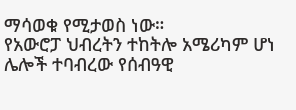ማሳወቁ የሚታወስ ነው።
የአውሮፓ ህብረትን ተከትሎ አሜሪካም ሆነ ሌሎች ተባብረው የሰብዓዊ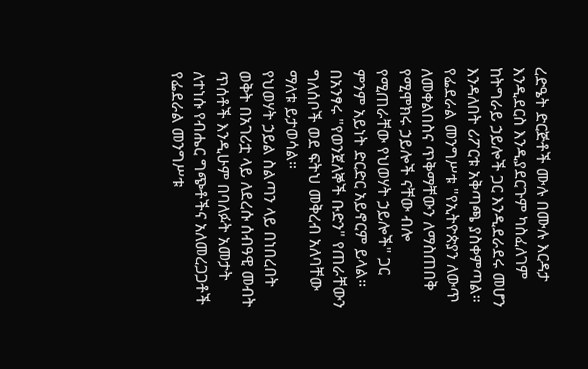ረድዔት ድርጅቶች ሙሉ በሙሉ እርዳታ እንዲደርስ እንዲያደርጉም ካስፈለገም ከትግራይ ኃይሎች ጋር እንዲደራደሩ መሆን እንዳለበት ሪፖርቱ አቅጣጫ ያስቀምጣል።
የፌደራል መንግሥቱ "የኢትዮጵያን ለውጥ ለመቀልበስና ጥቅማቸውን ለማስጠበቅ የሚሞክሩ ኃይሎች ናቸው ብሎ የሚጠራቸው የህወሃት ኃይሎች" ጋር ምንም አይነት ድርድር አይኖርም ይላል።
በአንፃሩ "የወንጀለኞች ቡድን" የጠራቸውን ግለሰቦች ወደ ፍትህ መቅረብ አለባቸው ማለቱ ይታወሳል።
የህወሃት ኃይል ስልጣን ላይ በነበረበት ወቅት በአገሪቷ ላይ ለደረሱ ሰብዓዊ መብት ጥሰቶች እንዲሁም በባለፉት አመታት ለተነሱ የብሔር ግጭቶችና አለመረጋጋቶች የፌደራል መንግሥቱ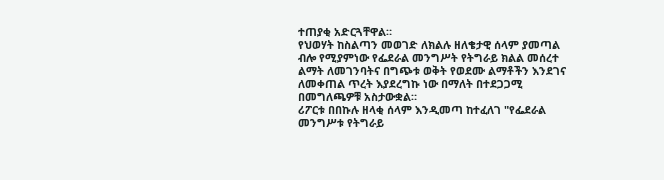ተጠያቂ አድርጓቸዋል።
የህወሃት ከስልጣን መወገድ ለክልሉ ዘለቄታዊ ሰላም ያመጣል ብሎ የሚያምነው የፌደራል መንግሥት የትግራይ ክልል መሰረተ ልማት ለመገንባትና በግጭቱ ወቅት የወደሙ ልማቶችን እንደገና ለመቀጠል ጥረት እያደረግኩ ነው በማለት በተደጋጋሚ በመግለጫዎቹ አስታውቋል።
ሪፖርቱ በበኩሉ ዘላቂ ሰላም እንዲመጣ ከተፈለገ "የፌደራል መንግሥቱ የትግራይ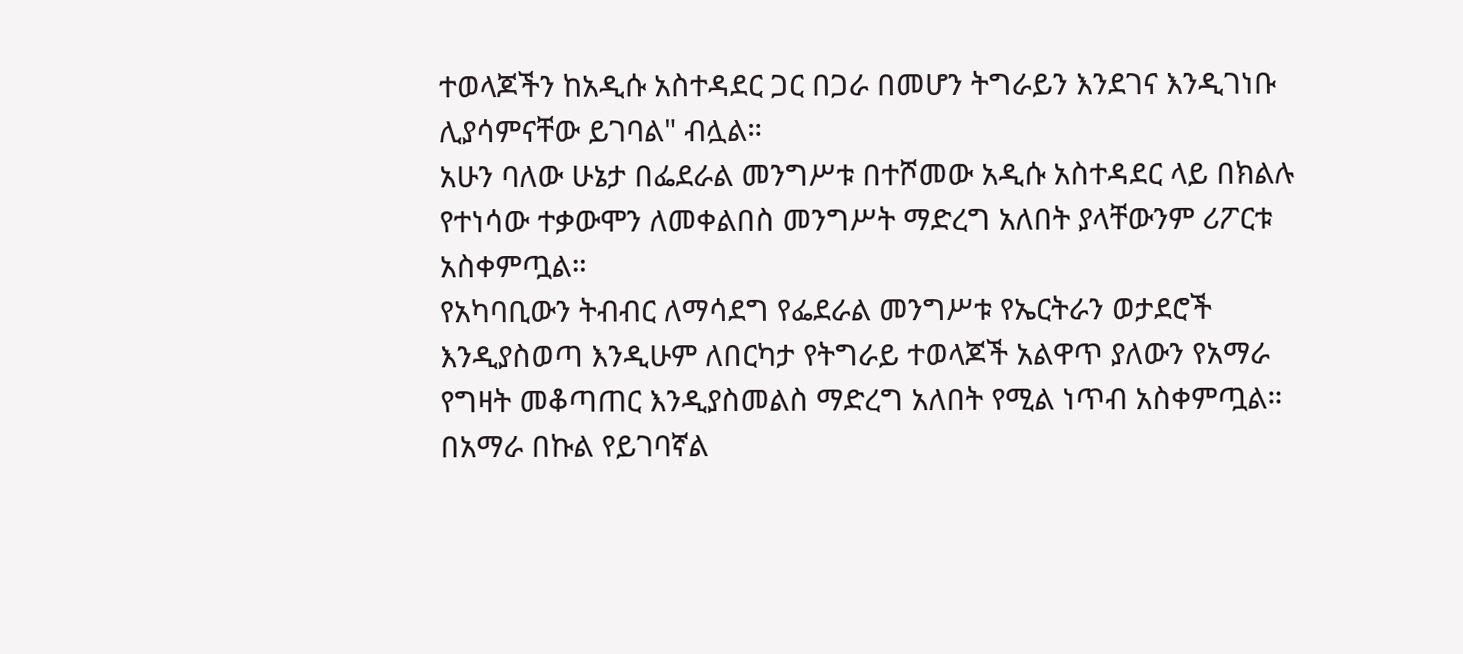ተወላጆችን ከአዲሱ አስተዳደር ጋር በጋራ በመሆን ትግራይን እንደገና እንዲገነቡ ሊያሳምናቸው ይገባል" ብሏል።
አሁን ባለው ሁኔታ በፌደራል መንግሥቱ በተሾመው አዲሱ አስተዳደር ላይ በክልሉ የተነሳው ተቃውሞን ለመቀልበስ መንግሥት ማድረግ አለበት ያላቸውንም ሪፖርቱ አስቀምጧል።
የአካባቢውን ትብብር ለማሳደግ የፌደራል መንግሥቱ የኤርትራን ወታደሮች እንዲያስወጣ እንዲሁም ለበርካታ የትግራይ ተወላጆች አልዋጥ ያለውን የአማራ የግዛት መቆጣጠር እንዲያስመልስ ማድረግ አለበት የሚል ነጥብ አስቀምጧል።
በአማራ በኩል የይገባኛል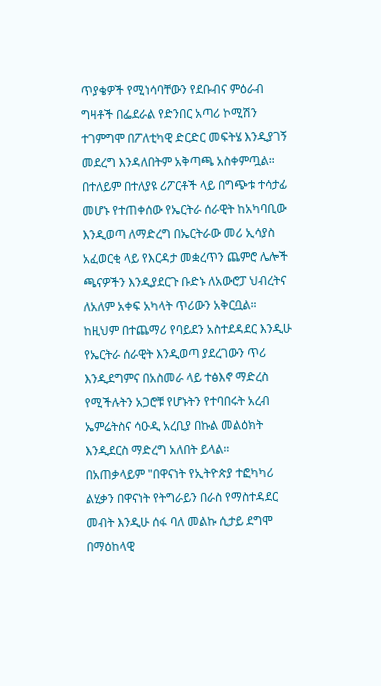ጥያቄዎች የሚነሳባቸውን የደቡብና ምዕራብ ግዛቶች በፌደራል የድንበር አጣሪ ኮሚሽን ተገምግሞ በፖለቲካዊ ድርድር መፍትሄ እንዲያገኝ መደረግ እንዳለበትም አቅጣጫ አስቀምጧል።
በተለይም በተለያዩ ሪፖርቶች ላይ በግጭቱ ተሳታፊ መሆኑ የተጠቀሰው የኤርትራ ሰራዊት ከአካባቢው እንዲወጣ ለማድረግ በኤርትራው መሪ ኢሳያስ አፈወርቂ ላይ የእርዳታ መቋረጥን ጨምሮ ሌሎች ጫናዎችን እንዲያደርጉ ቡድኑ ለአውሮፓ ህብረትና ለአለም አቀፍ አካላት ጥሪውን አቅርቧል።
ከዚህም በተጨማሪ የባይደን አስተደዳደር እንዲሁ የኤርትራ ሰራዊት እንዲወጣ ያደረገውን ጥሪ እንዲደግምና በአስመራ ላይ ተፅእኖ ማድረስ የሚችሉትን አጋሮቹ የሆኑትን የተባበሩት አረብ ኤምሬትስና ሳዑዲ አረቢያ በኩል መልዕክት እንዲደርስ ማድረግ አለበት ይላል።
በአጠቃላይም "በዋናነት የኢትዮጵያ ተፎካካሪ ልሂቃን በዋናነት የትግራይን በራስ የማስተዳደር መብት እንዲሁ ሰፋ ባለ መልኩ ሲታይ ደግሞ በማዕከላዊ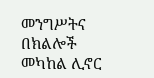መንግሥትና በክልሎች መካከል ሊኖር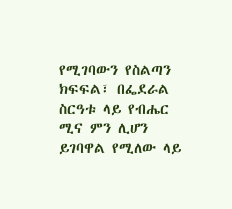የሚገባውን የስልጣን ክፍፍል፣ በፌደራል ስርዓቱ ላይ የብሔር ሚና ምን ሊሆን ይገባዋል የሚለው ላይ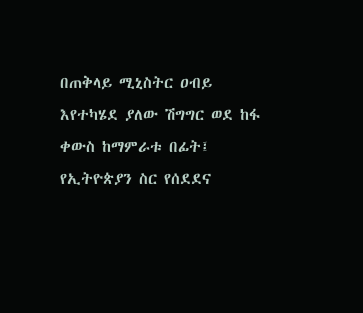በጠቅላይ ሚኒስትር ዐብይ እየተካሄደ ያለው ሽግግር ወደ ከፋ ቀውስ ከማምራቱ በፊት፤ የኢትዮጵያን ስር የሰደደና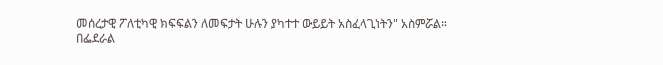መሰረታዊ ፖለቲካዊ ክፍፍልን ለመፍታት ሁሉን ያካተተ ውይይት አስፈላጊነትን" አስምሯል።
በፌደራል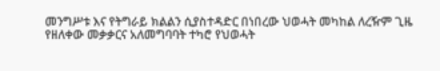መንግሥቱ እና የትግራይ ክልልን ሲያስተዳድር በነበረው ህወሓት መካከል ለረዥም ጊዜ የዘለቀው መቃቃርና አለመግባባት ተካሮ የህወሓት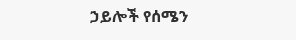ኃይሎች የሰሜን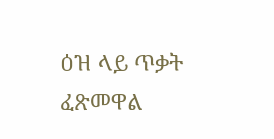ዕዝ ላይ ጥቃት ፈጽመዋል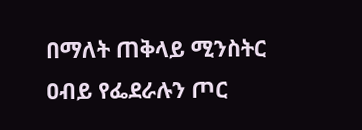በማለት ጠቅላይ ሚንስትር ዐብይ የፌደራሉን ጦር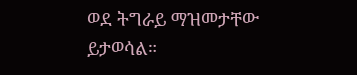ወደ ትግራይ ማዝመታቸው ይታወሳል።